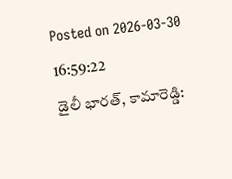Posted on 2026-03-30 16:59:22
డైలీ భారత్, కామారెడ్డి: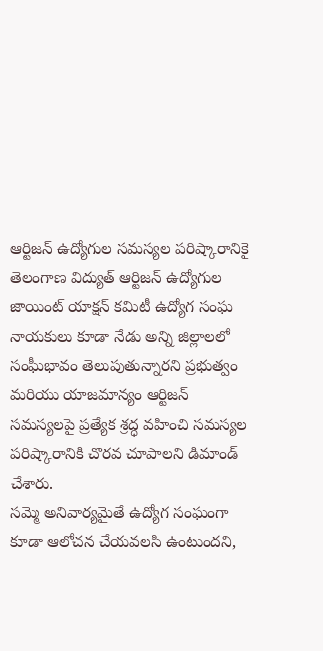ఆర్టిజన్ ఉద్యోగుల సమస్యల పరిష్కారానికై తెలంగాణ విద్యుత్ ఆర్టిజన్ ఉద్యోగుల జాయింట్ యాక్షన్ కమిటీ ఉద్యోగ సంఘ నాయకులు కూడా నేడు అన్ని జిల్లాలలో సంఘీభావం తెలుపుతున్నారని ప్రభుత్వం మరియు యాజమాన్యం ఆర్టిజన్ సమస్యలపై ప్రత్యేక శ్రద్ధ వహించి సమస్యల పరిష్కారానికి చొరవ చూపాలని డిమాండ్ చేశారు.
సమ్మె అనివార్యమైతే ఉద్యోగ సంఘంగా కూడా ఆలోచన చేయవలసి ఉంటుందని,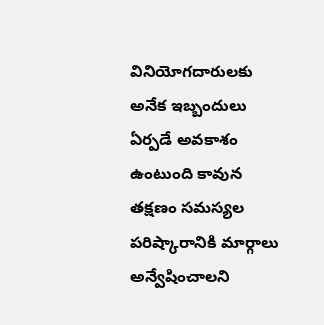వినియోగదారులకు అనేక ఇబ్బందులు ఏర్పడే అవకాశం ఉంటుంది కావున తక్షణం సమస్యల పరిష్కారానికి మార్గాలు అన్వేషించాలని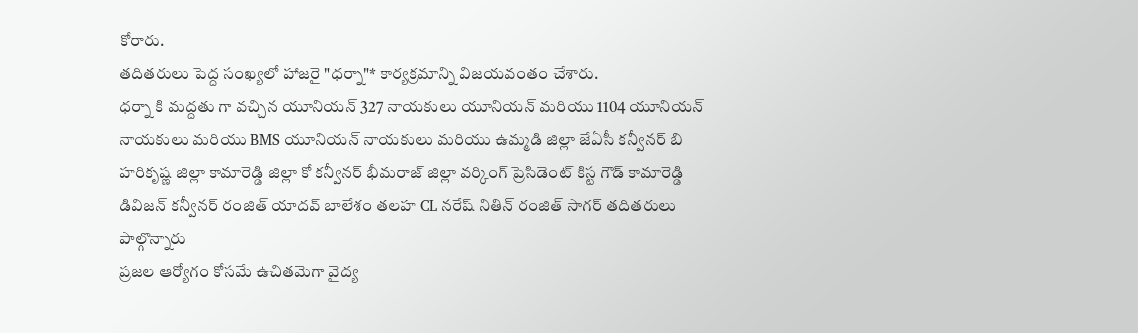కోరారు.
తదితరులు పెద్ద సంఖ్యలో హాజరై "ధర్నా"* కార్యక్రమాన్ని విజయవంతం చేశారు.
ధర్నా కి మద్దతు గా వచ్చిన యూనియన్ 327 నాయకులు యూనియన్ మరియు 1104 యూనియన్ నాయకులు మరియు BMS యూనియన్ నాయకులు మరియు ఉమ్మడి జిల్లా జేఏసీ కన్వీనర్ బి హరికృష్ణ జిల్లా కామారెడ్డి జిల్లా కో కన్వీనర్ భీమరాజ్ జిల్లా వర్కింగ్ ప్రెసిడెంట్ కిస్ట గౌడ్ కామారెడ్డి డివిజన్ కన్వీనర్ రంజిత్ యాదవ్ బాలేశం తలహ CL నరేష్ నితిన్ రంజిత్ సాగర్ తదితరులు పాల్గొన్నారు
ప్రజల ఆర్యోగం కోసమే ఉచితమెగా వైద్య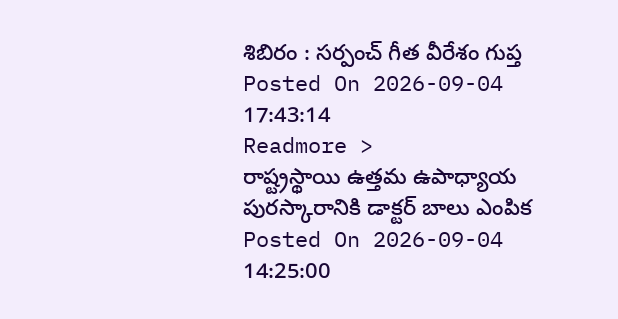శిబిరం : సర్పంచ్ గీత వీరేశం గుప్త
Posted On 2026-09-04 17:43:14
Readmore >
రాష్ట్రస్థాయి ఉత్తమ ఉపాధ్యాయ పురస్కారానికి డాక్టర్ బాలు ఎంపిక
Posted On 2026-09-04 14:25:00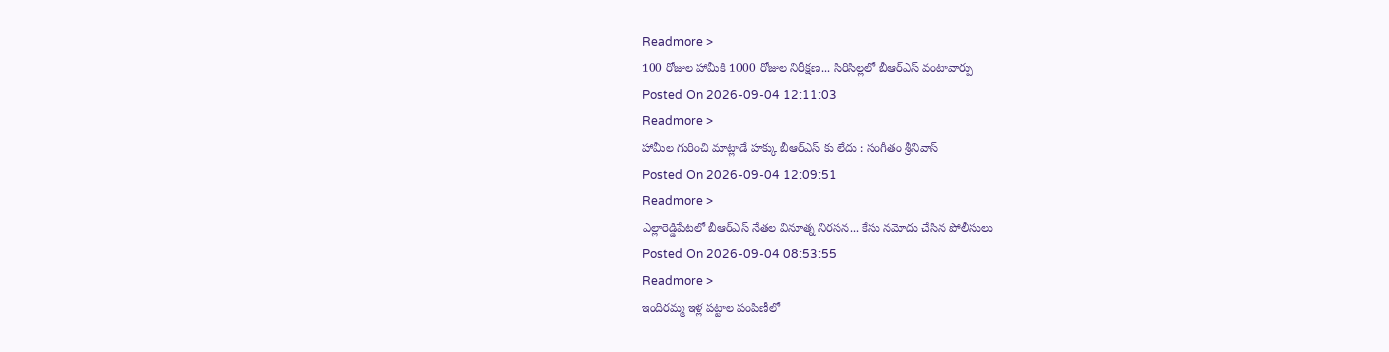Readmore >
100 రోజుల హామీకి 1000 రోజుల నిరీక్షణ... సిరిసిల్లలో బీఆర్ఎస్ వంటావార్పు
Posted On 2026-09-04 12:11:03
Readmore >
హామీల గురించి మాట్లాడే హక్కు బీఆర్ఎస్ కు లేదు : సంగీతం శ్రీనివాస్
Posted On 2026-09-04 12:09:51
Readmore >
ఎల్లారెడ్డిపేటలో బీఆర్ఎస్ నేతల వినూత్న నిరసన... కేసు నమోదు చేసిన పోలీసులు
Posted On 2026-09-04 08:53:55
Readmore >
ఇందిరమ్మ ఇళ్ల పట్టాల పంపిణీలో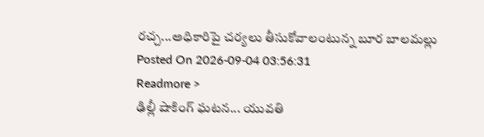రచ్చ...అధికారిపై చర్యలు తీసుకోవాలంటున్న బూర బాలమల్లు
Posted On 2026-09-04 03:56:31
Readmore >
ఢిల్లీ షాకింగ్ ఘటన... యువతి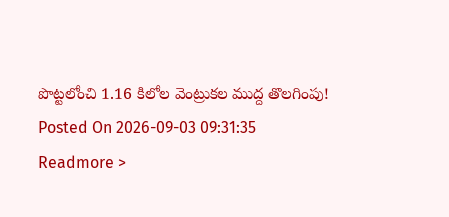పొట్టలోంచి 1.16 కిలోల వెంట్రుకల ముద్ద తొలగింపు!
Posted On 2026-09-03 09:31:35
Readmore >